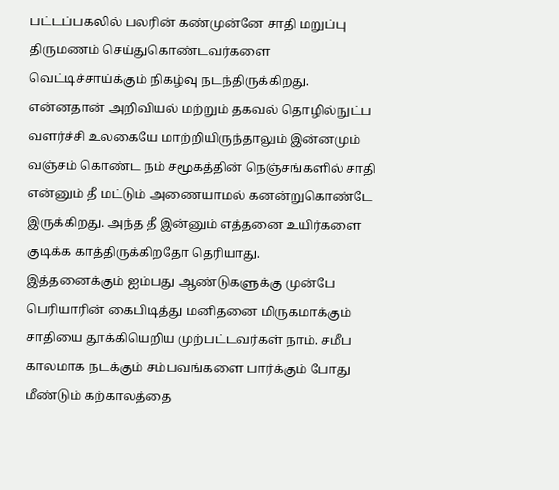பட்டப்பகலில் பலரின் கண்முன்னே சாதி மறுப்பு திருமணம் செய்துகொண்டவர்களை வெட்டிச்சாய்க்கும் நிகழ்வு நடந்திருக்கிறது. என்னதான் அறிவியல் மற்றும் தகவல் தொழில்நுட்ப வளர்ச்சி உலகையே மாற்றியிருந்தாலும் இன்னமும் வஞ்சம் கொண்ட நம் சமூகத்தின் நெஞ்சங்களில் சாதி என்னும் தீ மட்டும் அணையாமல் கனன்றுகொண்டே இருக்கிறது. அந்த தீ இன்னும் எத்தனை உயிர்களை குடிக்க காத்திருக்கிறதோ தெரியாது.
இத்தனைக்கும் ஐம்பது ஆண்டுகளுக்கு முன்பே பெரியாரின் கைபிடித்து மனிதனை மிருகமாக்கும் சாதியை தூக்கியெறிய முற்பட்டவர்கள் நாம். சமீப காலமாக நடக்கும் சம்பவங்களை பார்க்கும் போது மீண்டும் கற்காலத்தை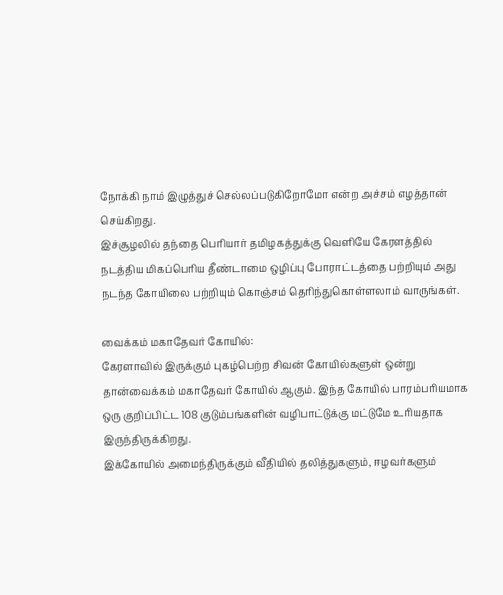நோக்கி நாம் இழுத்துச் செல்லப்படுகிறோமோ என்ற அச்சம் எழத்தான் செய்கிறது.
இச்சூழலில் தந்தை பெரியார் தமிழகத்துக்கு வெளியே கேரளத்தில் நடத்திய மிகப்பெரிய தீண்டாமை ஒழிப்பு போராட்டத்தை பற்றியும் அது நடந்த கோயிலை பற்றியும் கொஞ்சம் தெரிந்துகொள்ளலாம் வாருங்கள்.

வைக்கம் மகாதேவர் கோயில்:
கேரளாவில் இருக்கும் புகழ்பெற்ற சிவன் கோயில்களுள் ஒன்று தான்வைக்கம் மகாதேவர் கோயில் ஆகும். இந்த கோயில் பாரம்பரியமாக ஒரு குறிப்பிட்ட 108 குடும்பங்களின் வழிபாட்டுக்கு மட்டுமே உரியதாக இருந்திருக்கிறது.
இக்கோயில் அமைந்திருக்கும் வீதியில் தலித்துகளும், ஈழவர்களும்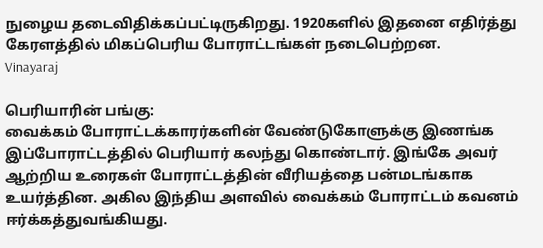நுழைய தடைவிதிக்கப்பட்டிருகிறது. 1920களில் இதனை எதிர்த்து கேரளத்தில் மிகப்பெரிய போராட்டங்கள் நடைபெற்றன.
Vinayaraj

பெரியாரின் பங்கு:
வைக்கம் போராட்டக்காரர்களின் வேண்டுகோளுக்கு இணங்க இப்போராட்டத்தில் பெரியார் கலந்து கொண்டார். இங்கே அவர் ஆற்றிய உரைகள் போராட்டத்தின் வீரியத்தை பன்மடங்காக உயர்த்தின. அகில இந்திய அளவில் வைக்கம் போராட்டம் கவனம் ஈர்க்கத்துவங்கியது.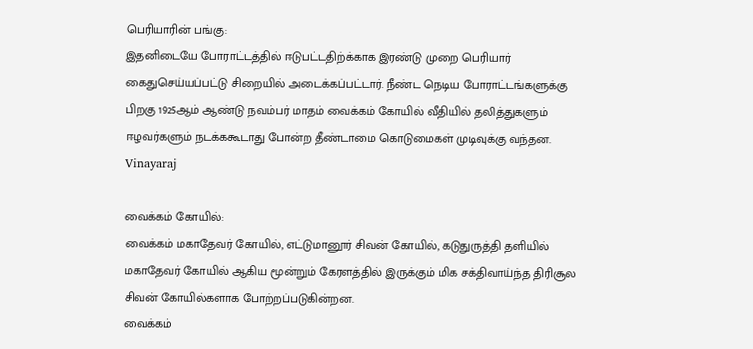பெரியாரின் பங்கு:
இதனிடையே போராட்டத்தில் ஈடுபட்டதிற்க்காக இரண்டு முறை பெரியார் கைதுசெய்யப்பட்டு சிறையில் அடைக்கப்பட்டார். நீண்ட நெடிய போராட்டங்களுக்கு பிறகு 1925ஆம் ஆண்டு நவம்பர் மாதம் வைக்கம் கோயில் வீதியில் தலித்துகளும் ஈழவர்களும் நடக்ககூடாது போன்ற தீண்டாமை கொடுமைகள் முடிவுக்கு வந்தன.
Vinayaraj

வைக்கம் கோயில்:
வைக்கம் மகாதேவர் கோயில், எட்டுமானூர் சிவன் கோயில், கடுதுருத்தி தளியில் மகாதேவர் கோயில் ஆகிய மூன்றும் கேரளத்தில் இருக்கும் மிக சக்திவாய்ந்த திரிசூல சிவன் கோயில்களாக போற்றப்படுகின்றன.
வைக்கம்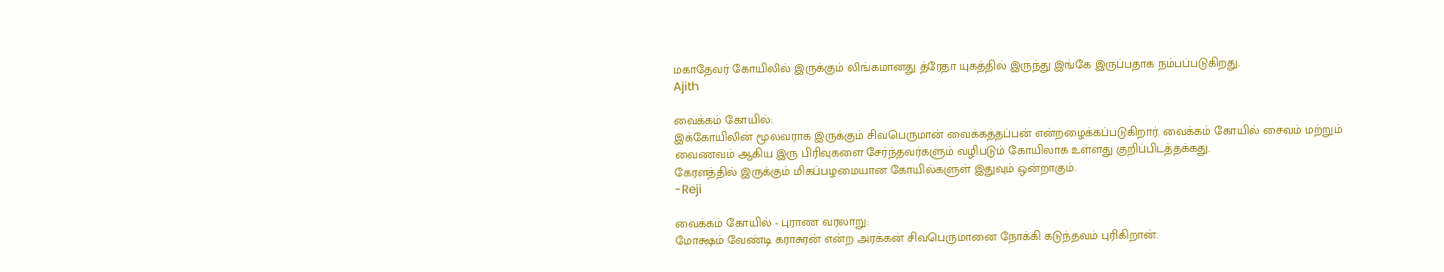மகாதேவர் கோயிலில் இருக்கும் லிங்கமானது த்ரேதா யுகத்தில் இருந்து இங்கே இருப்பதாக நம்பப்படுகிறது.
Ajith

வைக்கம் கோயில்:
இக்கோயிலின் மூலவராக இருக்கும் சிவபெருமான் வைக்கத்தப்பன் என்றழைக்கப்படுகிறார். வைக்கம் கோயில் சைவம் மற்றும் வைணவம் ஆகிய இரு பிரிவுகளை சேர்ந்தவர்களும் வழிபடும் கோயிலாக உள்ளது குறிப்பிடத்தக்கது.
கேரளத்தில் இருக்கும் மிகப்பழமையான கோயில்களுள் இதுவும் ஒன்றாகும்.
-Reji

வைக்கம் கோயில் - புராண வரலாறு:
மோக்ஷம் வேண்டி கராசுரன் என்ற அரக்கன் சிவபெருமானை நோக்கி கடுந்தவம் புரிகிறான்.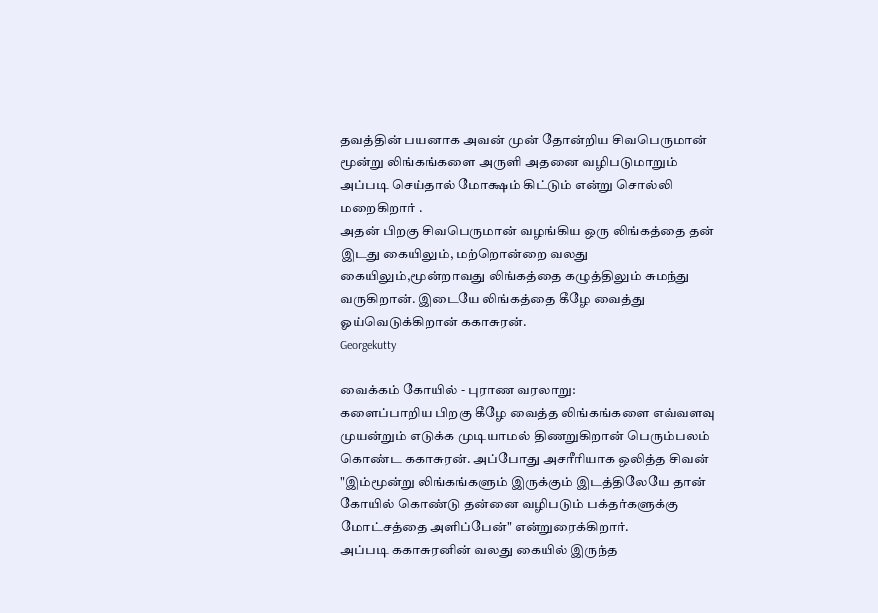தவத்தின் பயனாக அவன் முன் தோன்றிய சிவபெருமான் மூன்று லிங்கங்களை அருளி அதனை வழிபடுமாறும் அப்படி செய்தால் மோக்ஷம் கிட்டும் என்று சொல்லி மறைகிறார் .
அதன் பிறகு சிவபெருமான் வழங்கிய ஒரு லிங்கத்தை தன் இடது கையிலும், மற்றொன்றை வலது கையிலும்,மூன்றாவது லிங்கத்தை கழுத்திலும் சுமந்து வருகிறான். இடையே லிங்கத்தை கீழே வைத்து ஓய்வெடுக்கிறான் ககாசுரன்.
Georgekutty

வைக்கம் கோயில் - புராண வரலாறு:
களைப்பாறிய பிறகு கீழே வைத்த லிங்கங்களை எவ்வளவு முயன்றும் எடுக்க முடியாமல் திணறுகிறான் பெரும்பலம் கொண்ட ககாசுரன். அப்போது அசரீரியாக ஒலித்த சிவன் "இம்மூன்று லிங்கங்களும் இருக்கும் இடத்திலேயே தான் கோயில் கொண்டு தன்னை வழிபடும் பக்தர்களுக்கு மோட்சத்தை அளிப்பேன்" என்றுரைக்கிறார்.
அப்படி ககாசுரனின் வலது கையில் இருந்த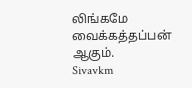லிங்கமே வைக்கத்தப்பன் ஆகும்.
Sivavkm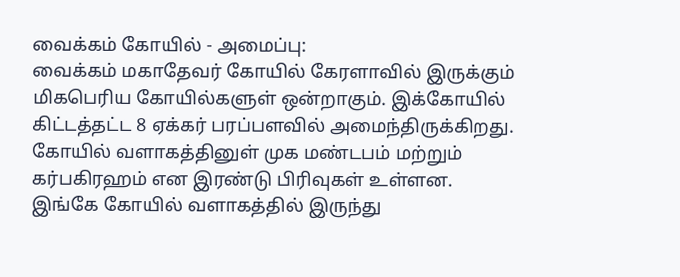வைக்கம் கோயில் - அமைப்பு:
வைக்கம் மகாதேவர் கோயில் கேரளாவில் இருக்கும் மிகபெரிய கோயில்களுள் ஒன்றாகும். இக்கோயில் கிட்டத்தட்ட 8 ஏக்கர் பரப்பளவில் அமைந்திருக்கிறது. கோயில் வளாகத்தினுள் முக மண்டபம் மற்றும் கர்பகிரஹம் என இரண்டு பிரிவுகள் உள்ளன.
இங்கே கோயில் வளாகத்தில் இருந்து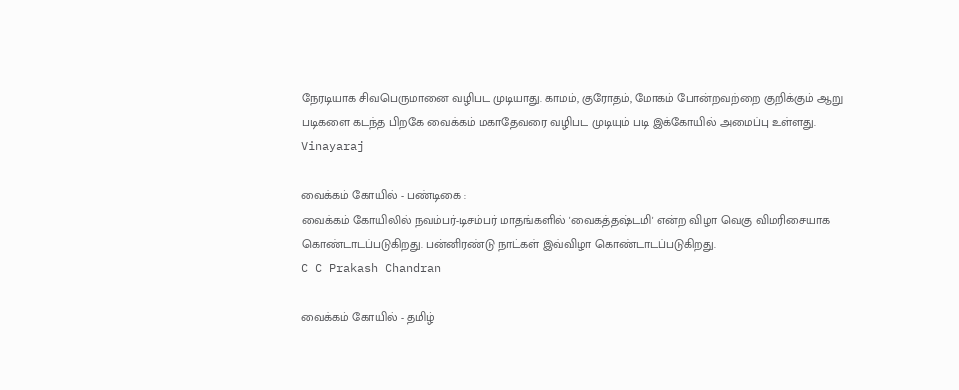நேரடியாக சிவபெருமானை வழிபட முடியாது. காமம், குரோதம், மோகம் போன்றவற்றை குறிக்கும் ஆறு படிகளை கடந்த பிறகே வைக்கம் மகாதேவரை வழிபட முடியும் படி இக்கோயில் அமைப்பு உள்ளது.
Vinayaraj

வைக்கம் கோயில் - பண்டிகை :
வைக்கம் கோயிலில் நவம்பர்-டிசம்பர் மாதங்களில் 'வைகத்தஷ்டமி' என்ற விழா வெகு விமரிசையாக கொண்டாடப்படுகிறது. பன்னிரண்டு நாட்கள் இவ்விழா கொண்டாடப்படுகிறது.
C C Prakash Chandran

வைக்கம் கோயில் - தமிழ்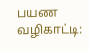பயண வழிகாட்டி: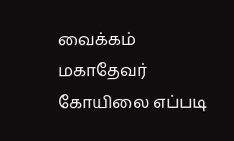வைக்கம் மகாதேவர் கோயிலை எப்படி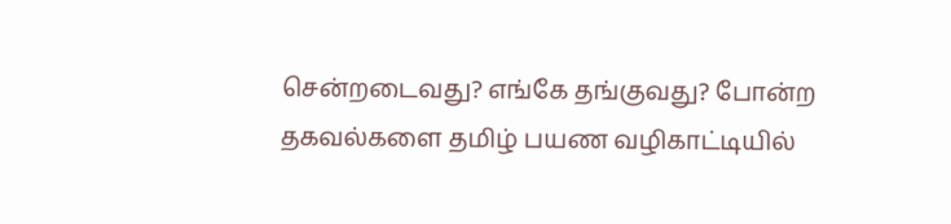சென்றடைவது? எங்கே தங்குவது? போன்ற தகவல்களை தமிழ் பயண வழிகாட்டியில்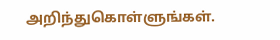அறிந்துகொள்ளுங்கள்.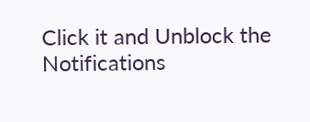Click it and Unblock the Notifications